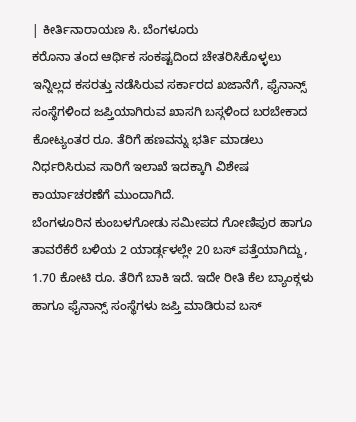| ಕೀರ್ತಿನಾರಾಯಣ ಸಿ. ಬೆಂಗಳೂರು
ಕರೊನಾ ತಂದ ಆರ್ಥಿಕ ಸಂಕಷ್ಟದಿಂದ ಚೇತರಿಸಿಕೊಳ್ಳಲು ಇನ್ನಿಲ್ಲದ ಕಸರತ್ತು ನಡೆಸಿರುವ ಸರ್ಕಾರದ ಖಜಾನೆಗೆ, ಫೈನಾನ್ಸ್ ಸಂಸ್ಥೆಗಳಿಂದ ಜಪ್ತಿಯಾಗಿರುವ ಖಾಸಗಿ ಬಸ್ಗಳಿಂದ ಬರಬೇಕಾದ ಕೋಟ್ಯಂತರ ರೂ. ತೆರಿಗೆ ಹಣವನ್ನು ಭರ್ತಿ ಮಾಡಲು ನಿರ್ಧರಿಸಿರುವ ಸಾರಿಗೆ ಇಲಾಖೆ ಇದಕ್ಕಾಗಿ ವಿಶೇಷ ಕಾರ್ಯಾಚರಣೆಗೆ ಮುಂದಾಗಿದೆ.
ಬೆಂಗಳೂರಿನ ಕುಂಬಳಗೋಡು ಸಮೀಪದ ಗೋಣಿಪುರ ಹಾಗೂ ತಾವರೆಕೆರೆ ಬಳಿಯ 2 ಯಾರ್ಡ್ಗಳಲ್ಲೇ 20 ಬಸ್ ಪತ್ತೆಯಾಗಿದ್ದು, 1.70 ಕೋಟಿ ರೂ. ತೆರಿಗೆ ಬಾಕಿ ಇದೆ. ಇದೇ ರೀತಿ ಕೆಲ ಬ್ಯಾಂಕ್ಗಳು ಹಾಗೂ ಫೈನಾನ್ಸ್ ಸಂಸ್ಥೆಗಳು ಜಪ್ತಿ ಮಾಡಿರುವ ಬಸ್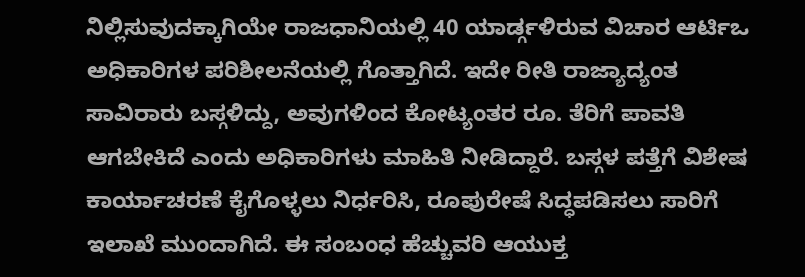ನಿಲ್ಲಿಸುವುದಕ್ಕಾಗಿಯೇ ರಾಜಧಾನಿಯಲ್ಲಿ 40 ಯಾರ್ಡ್ಗಳಿರುವ ವಿಚಾರ ಆರ್ಟಿಒ ಅಧಿಕಾರಿಗಳ ಪರಿಶೀಲನೆಯಲ್ಲಿ ಗೊತ್ತಾಗಿದೆ. ಇದೇ ರೀತಿ ರಾಜ್ಯಾದ್ಯಂತ ಸಾವಿರಾರು ಬಸ್ಗಳಿದ್ದು, ಅವುಗಳಿಂದ ಕೋಟ್ಯಂತರ ರೂ. ತೆರಿಗೆ ಪಾವತಿ ಆಗಬೇಕಿದೆ ಎಂದು ಅಧಿಕಾರಿಗಳು ಮಾಹಿತಿ ನೀಡಿದ್ದಾರೆ. ಬಸ್ಗಳ ಪತ್ತೆಗೆ ವಿಶೇಷ ಕಾರ್ಯಾಚರಣೆ ಕೈಗೊಳ್ಳಲು ನಿರ್ಧರಿಸಿ, ರೂಪುರೇಷೆ ಸಿದ್ಧಪಡಿಸಲು ಸಾರಿಗೆ ಇಲಾಖೆ ಮುಂದಾಗಿದೆ. ಈ ಸಂಬಂಧ ಹೆಚ್ಚುವರಿ ಆಯುಕ್ತ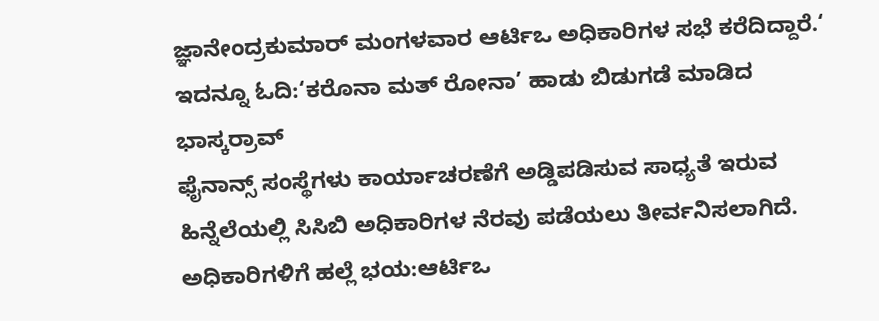ಜ್ಞಾನೇಂದ್ರಕುಮಾರ್ ಮಂಗಳವಾರ ಆರ್ಟಿಒ ಅಧಿಕಾರಿಗಳ ಸಭೆ ಕರೆದಿದ್ದಾರೆ.‘
ಇದನ್ನೂ ಓದಿ:‘ಕರೊನಾ ಮತ್ ರೋನಾ’ ಹಾಡು ಬಿಡುಗಡೆ ಮಾಡಿದ ಭಾಸ್ಕರ್ರಾವ್
ಫೈನಾನ್ಸ್ ಸಂಸ್ಥೆಗಳು ಕಾರ್ಯಾಚರಣೆಗೆ ಅಡ್ಡಿಪಡಿಸುವ ಸಾಧ್ಯತೆ ಇರುವ ಹಿನ್ನೆಲೆಯಲ್ಲಿ ಸಿಸಿಬಿ ಅಧಿಕಾರಿಗಳ ನೆರವು ಪಡೆಯಲು ತೀರ್ವನಿಸಲಾಗಿದೆ.
ಅಧಿಕಾರಿಗಳಿಗೆ ಹಲ್ಲೆ ಭಯ:ಆರ್ಟಿಒ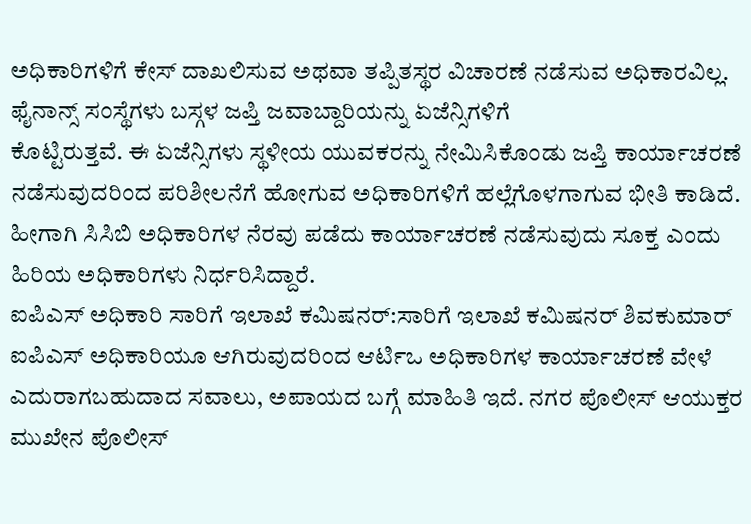ಅಧಿಕಾರಿಗಳಿಗೆ ಕೇಸ್ ದಾಖಲಿಸುವ ಅಥವಾ ತಪ್ಪಿತಸ್ಥರ ವಿಚಾರಣೆ ನಡೆಸುವ ಅಧಿಕಾರವಿಲ್ಲ. ಫೈನಾನ್ಸ್ ಸಂಸ್ಥೆಗಳು ಬಸ್ಗಳ ಜಪ್ತಿ ಜವಾಬ್ದಾರಿಯನ್ನು ಏಜೆನ್ಸಿಗಳಿಗೆ
ಕೊಟ್ಟಿರುತ್ತವೆ. ಈ ಏಜೆನ್ಸಿಗಳು ಸ್ಥಳೀಯ ಯುವಕರನ್ನು ನೇಮಿಸಿಕೊಂಡು ಜಪ್ತಿ ಕಾರ್ಯಾಚರಣೆ ನಡೆಸುವುದರಿಂದ ಪರಿಶೀಲನೆಗೆ ಹೋಗುವ ಅಧಿಕಾರಿಗಳಿಗೆ ಹಲ್ಲೆಗೊಳಗಾಗುವ ಭೀತಿ ಕಾಡಿದೆ. ಹೀಗಾಗಿ ಸಿಸಿಬಿ ಅಧಿಕಾರಿಗಳ ನೆರವು ಪಡೆದು ಕಾರ್ಯಾಚರಣೆ ನಡೆಸುವುದು ಸೂಕ್ತ ಎಂದು ಹಿರಿಯ ಅಧಿಕಾರಿಗಳು ನಿರ್ಧರಿಸಿದ್ದಾರೆ.
ಐಪಿಎಸ್ ಅಧಿಕಾರಿ ಸಾರಿಗೆ ಇಲಾಖೆ ಕಮಿಷನರ್:ಸಾರಿಗೆ ಇಲಾಖೆ ಕಮಿಷನರ್ ಶಿವಕುಮಾರ್ ಐಪಿಎಸ್ ಅಧಿಕಾರಿಯೂ ಆಗಿರುವುದರಿಂದ ಆರ್ಟಿಒ ಅಧಿಕಾರಿಗಳ ಕಾರ್ಯಾಚರಣೆ ವೇಳೆ ಎದುರಾಗಬಹುದಾದ ಸವಾಲು, ಅಪಾಯದ ಬಗ್ಗೆ ಮಾಹಿತಿ ಇದೆ. ನಗರ ಪೊಲೀಸ್ ಆಯುಕ್ತರ ಮುಖೇನ ಪೊಲೀಸ್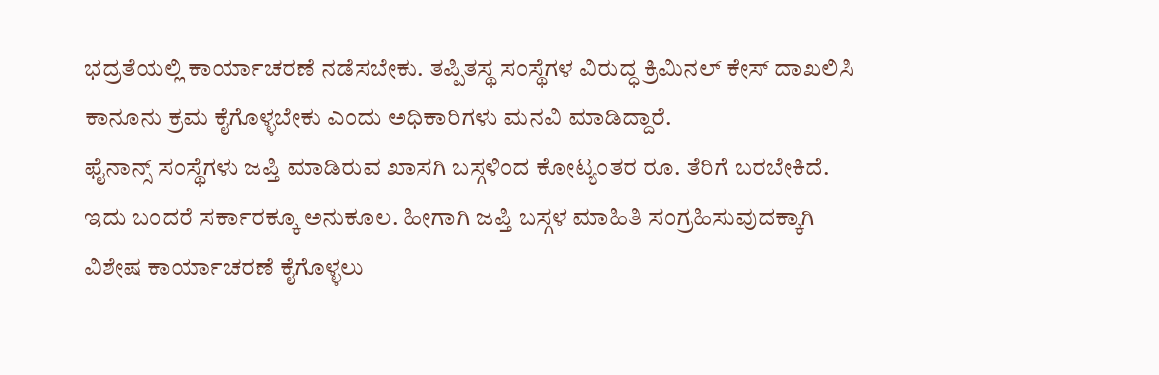ಭದ್ರತೆಯಲ್ಲಿ ಕಾರ್ಯಾಚರಣೆ ನಡೆಸಬೇಕು. ತಪ್ಪಿತಸ್ಥ ಸಂಸ್ಥೆಗಳ ವಿರುದ್ಧ ಕ್ರಿಮಿನಲ್ ಕೇಸ್ ದಾಖಲಿಸಿ ಕಾನೂನು ಕ್ರಮ ಕೈಗೊಳ್ಳಬೇಕು ಎಂದು ಅಧಿಕಾರಿಗಳು ಮನವಿ ಮಾಡಿದ್ದಾರೆ.
ಫೈನಾನ್ಸ್ ಸಂಸ್ಥೆಗಳು ಜಪ್ತಿ ಮಾಡಿರುವ ಖಾಸಗಿ ಬಸ್ಗಳಿಂದ ಕೋಟ್ಯಂತರ ರೂ. ತೆರಿಗೆ ಬರಬೇಕಿದೆ. ಇದು ಬಂದರೆ ಸರ್ಕಾರಕ್ಕೂ ಅನುಕೂಲ. ಹೀಗಾಗಿ ಜಪ್ತಿ ಬಸ್ಗಳ ಮಾಹಿತಿ ಸಂಗ್ರಹಿಸುವುದಕ್ಕಾಗಿ ವಿಶೇಷ ಕಾರ್ಯಾಚರಣೆ ಕೈಗೊಳ್ಳಲು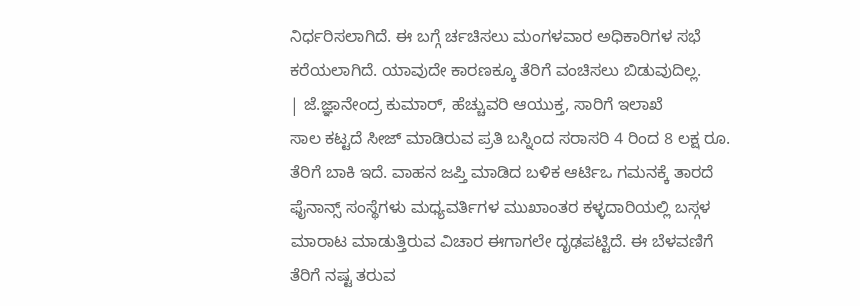ನಿರ್ಧರಿಸಲಾಗಿದೆ. ಈ ಬಗ್ಗೆ ರ್ಚಚಿಸಲು ಮಂಗಳವಾರ ಅಧಿಕಾರಿಗಳ ಸಭೆ ಕರೆಯಲಾಗಿದೆ. ಯಾವುದೇ ಕಾರಣಕ್ಕೂ ತೆರಿಗೆ ವಂಚಿಸಲು ಬಿಡುವುದಿಲ್ಲ.
| ಜೆ.ಜ್ಞಾನೇಂದ್ರ ಕುಮಾರ್, ಹೆಚ್ಚುವರಿ ಆಯುಕ್ತ, ಸಾರಿಗೆ ಇಲಾಖೆ
ಸಾಲ ಕಟ್ಟದೆ ಸೀಜ್ ಮಾಡಿರುವ ಪ್ರತಿ ಬಸ್ನಿಂದ ಸರಾಸರಿ 4 ರಿಂದ 8 ಲಕ್ಷ ರೂ. ತೆರಿಗೆ ಬಾಕಿ ಇದೆ. ವಾಹನ ಜಪ್ತಿ ಮಾಡಿದ ಬಳಿಕ ಆರ್ಟಿಒ ಗಮನಕ್ಕೆ ತಾರದೆ ಫೈನಾನ್ಸ್ ಸಂಸ್ಥೆಗಳು ಮಧ್ಯವರ್ತಿಗಳ ಮುಖಾಂತರ ಕಳ್ಳದಾರಿಯಲ್ಲಿ ಬಸ್ಗಳ ಮಾರಾಟ ಮಾಡುತ್ತಿರುವ ವಿಚಾರ ಈಗಾಗಲೇ ದೃಢಪಟ್ಟಿದೆ. ಈ ಬೆಳವಣಿಗೆ ತೆರಿಗೆ ನಷ್ಟ ತರುವ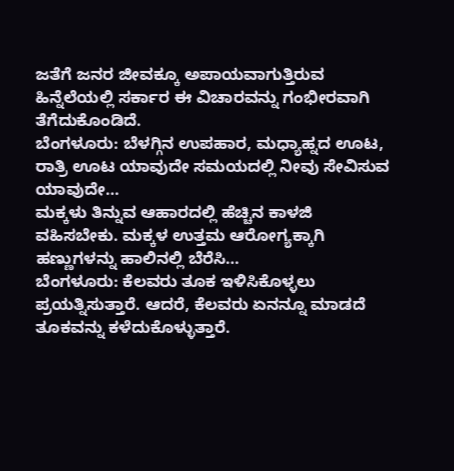ಜತೆಗೆ ಜನರ ಜೀವಕ್ಕೂ ಅಪಾಯವಾಗುತ್ತಿರುವ ಹಿನ್ನೆಲೆಯಲ್ಲಿ ಸರ್ಕಾರ ಈ ವಿಚಾರವನ್ನು ಗಂಭೀರವಾಗಿ ತೆಗೆದುಕೊಂಡಿದೆ.
ಬೆಂಗಳೂರು: ಬೆಳಗ್ಗಿನ ಉಪಹಾರ, ಮಧ್ಯಾಹ್ನದ ಊಟ, ರಾತ್ರಿ ಊಟ ಯಾವುದೇ ಸಮಯದಲ್ಲಿ ನೀವು ಸೇವಿಸುವ ಯಾವುದೇ…
ಮಕ್ಕಳು ತಿನ್ನುವ ಆಹಾರದಲ್ಲಿ ಹೆಚ್ಚಿನ ಕಾಳಜಿ ವಹಿಸಬೇಕು. ಮಕ್ಕಳ ಉತ್ತಮ ಆರೋಗ್ಯಕ್ಕಾಗಿ ಹಣ್ಣುಗಳನ್ನು ಹಾಲಿನಲ್ಲಿ ಬೆರೆಸಿ…
ಬೆಂಗಳೂರು: ಕೆಲವರು ತೂಕ ಇಳಿಸಿಕೊಳ್ಳಲು ಪ್ರಯತ್ನಿಸುತ್ತಾರೆ. ಆದರೆ, ಕೆಲವರು ಏನನ್ನೂ ಮಾಡದೆ ತೂಕವನ್ನು ಕಳೆದುಕೊಳ್ಳುತ್ತಾರೆ.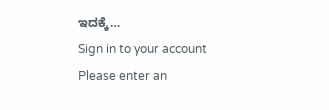ಇದಕ್ಕೆ…
Sign in to your account
Please enter an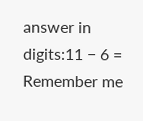answer in digits:11 − 6 =
Remember me